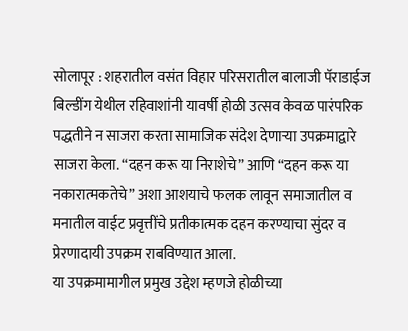सोलापूर : शहरातील वसंत विहार परिसरातील बालाजी पॅराडाईज बिल्डींग येथील रहिवाशांनी यावर्षी होळी उत्सव केवळ पारंपरिक पद्धतीने न साजरा करता सामाजिक संदेश देणाऱ्या उपक्रमाद्वारे साजरा केला. “दहन करू या निराशेचे” आणि “दहन करू या नकारात्मकतेचे” अशा आशयाचे फलक लावून समाजातील व मनातील वाईट प्रवृत्तींचे प्रतीकात्मक दहन करण्याचा सुंदर व प्रेरणादायी उपक्रम राबविण्यात आला.
या उपक्रमामागील प्रमुख उद्देश म्हणजे होळीच्या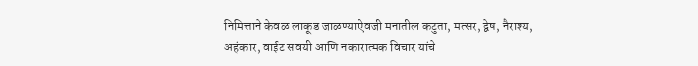निमित्ताने केवळ लाकूड जाळण्याऐवजी मनातील कटुता, मत्सर, द्वेष, नैराश्य, अहंकार, वाईट सवयी आणि नकारात्मक विचार यांचे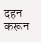दहन करून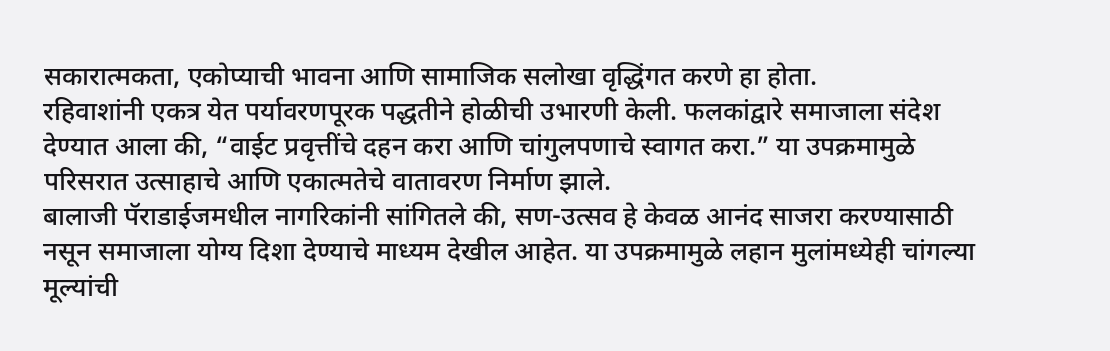सकारात्मकता, एकोप्याची भावना आणि सामाजिक सलोखा वृद्धिंगत करणे हा होता.
रहिवाशांनी एकत्र येत पर्यावरणपूरक पद्धतीने होळीची उभारणी केली. फलकांद्वारे समाजाला संदेश देण्यात आला की, “वाईट प्रवृत्तींचे दहन करा आणि चांगुलपणाचे स्वागत करा.” या उपक्रमामुळे परिसरात उत्साहाचे आणि एकात्मतेचे वातावरण निर्माण झाले.
बालाजी पॅराडाईजमधील नागरिकांनी सांगितले की, सण-उत्सव हे केवळ आनंद साजरा करण्यासाठी नसून समाजाला योग्य दिशा देण्याचे माध्यम देखील आहेत. या उपक्रमामुळे लहान मुलांमध्येही चांगल्या मूल्यांची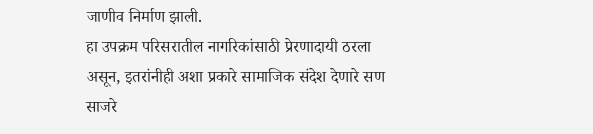जाणीव निर्माण झाली.
हा उपक्रम परिसरातील नागरिकांसाठी प्रेरणादायी ठरला असून, इतरांनीही अशा प्रकारे सामाजिक संदेश देणारे सण साजरे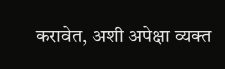करावेत, अशी अपेक्षा व्यक्त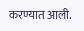करण्यात आली.